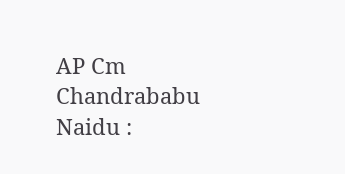AP Cm Chandrababu Naidu :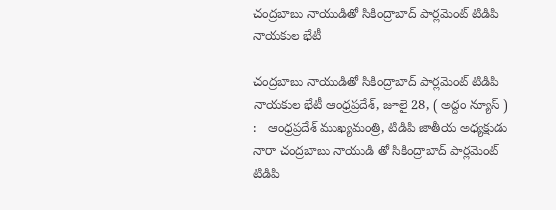చంద్ర‌బాబు నాయుడితో సికింద్రాబాద్ పార్ల‌మెంట్ టిడిపి నాయ‌కుల భేటీ

చంద్ర‌బాబు నాయుడితో సికింద్రాబాద్ పార్ల‌మెంట్ టిడిపి నాయ‌కుల భేటీ ఆంధ్రప్రదేశ్, జూలై 28, ( అద్దం న్యూస్ ) :   ఆంధ్రప్రదేశ్ ముఖ్యమంత్రి, టిడిపి జాతీయ అధ్యక్షుడు నారా చంద్రబాబు నాయుడి తో సికింద్రాబాద్ పార్లమెంట్ టిడిపి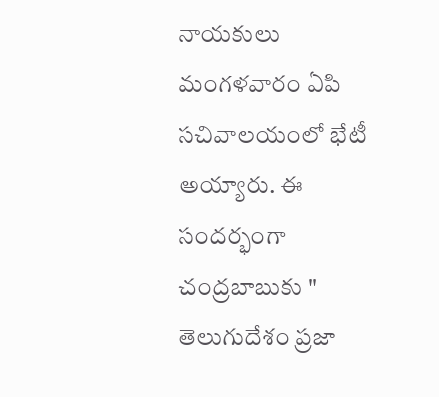నాయకులు మంగ‌ళ‌వారం ఏపి స‌చివాల‌యంలో భేటీ అయ్యారు. ఈ సంద‌ర్భంగా చంద్ర‌బాబుకు " తెలుగుదేశం ప్రజా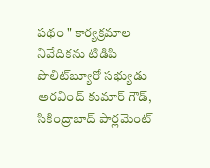పథం " కార్యక్రమాల నివేదికను టిడిపి పొలిట్‌బ్యూరో స‌భ్యుడు అర‌వింద్ కుమార్ గౌడ్‌, సికింద్రాబాద్ పార్ల‌మెంట్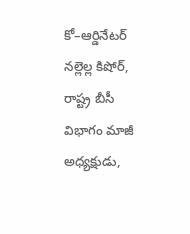కో–ఆర్డినేట‌ర్ న‌ల్లెల్ల కిషోర్‌, రాష్ట్ర బీసీ విభాగం మాజీ అధ్యక్షుడు,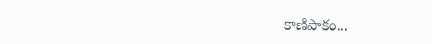కాణిపాకం...